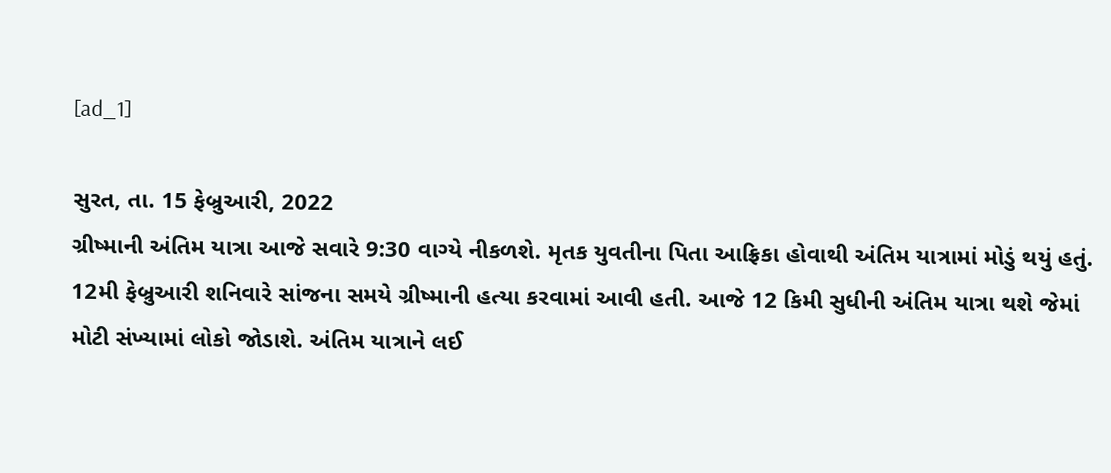[ad_1]

સુરત, તા. 15 ફેબ્રુઆરી, 2022
ગ્રીષ્માની અંતિમ યાત્રા આજે સવારે 9:30 વાગ્યે નીકળશે. મૃતક યુવતીના પિતા આફ્રિકા હોવાથી અંતિમ યાત્રામાં મોડું થયું હતું. 12મી ફેબ્રુઆરી શનિવારે સાંજના સમયે ગ્રીષ્માની હત્યા કરવામાં આવી હતી. આજે 12 કિમી સુધીની અંતિમ યાત્રા થશે જેમાં મોટી સંખ્યામાં લોકો જોડાશે. અંતિમ યાત્રાને લઈ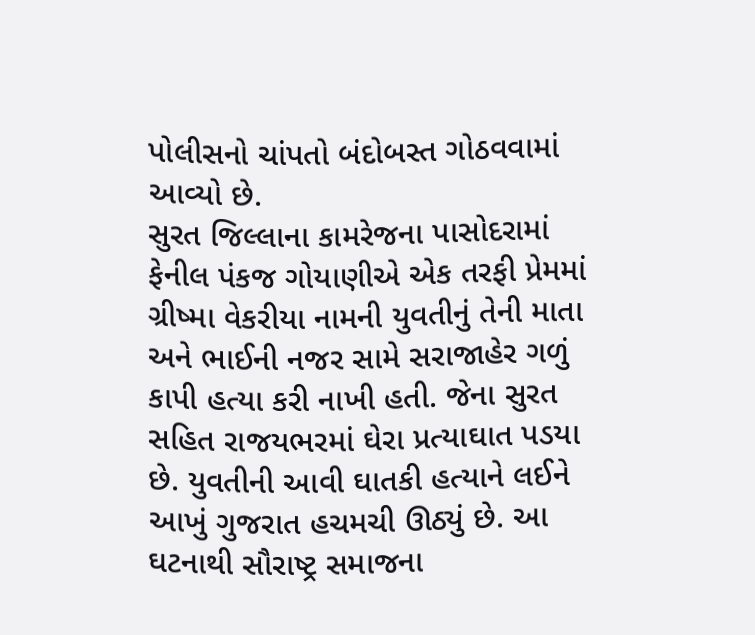પોલીસનો ચાંપતો બંદોબસ્ત ગોઠવવામાં આવ્યો છે.
સુરત જિલ્લાના કામરેજના પાસોદરામાં ફેનીલ પંકજ ગોયાણીએ એક તરફી પ્રેમમાં ગ્રીષ્મા વેકરીયા નામની યુવતીનું તેની માતા અને ભાઈની નજર સામે સરાજાહેર ગળું કાપી હત્યા કરી નાખી હતી. જેના સુરત સહિત રાજયભરમાં ઘેરા પ્રત્યાઘાત પડયા છે. યુવતીની આવી ઘાતકી હત્યાને લઈને આખું ગુજરાત હચમચી ઊઠ્યું છે. આ ઘટનાથી સૌરાષ્ટ્ર સમાજના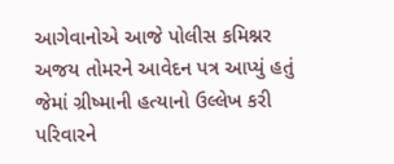આગેવાનોએ આજે પોલીસ કમિશ્નર અજય તોમરને આવેદન પત્ર આપ્યું હતું જેમાં ગ્રીષ્માની હત્યાનો ઉલ્લેખ કરી પરિવારને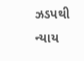ઝડપથી ન્યાય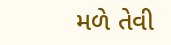મળે તેવી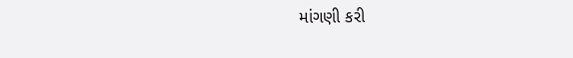માંગણી કરી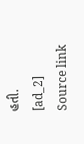હતી.
[ad_2]
Source link